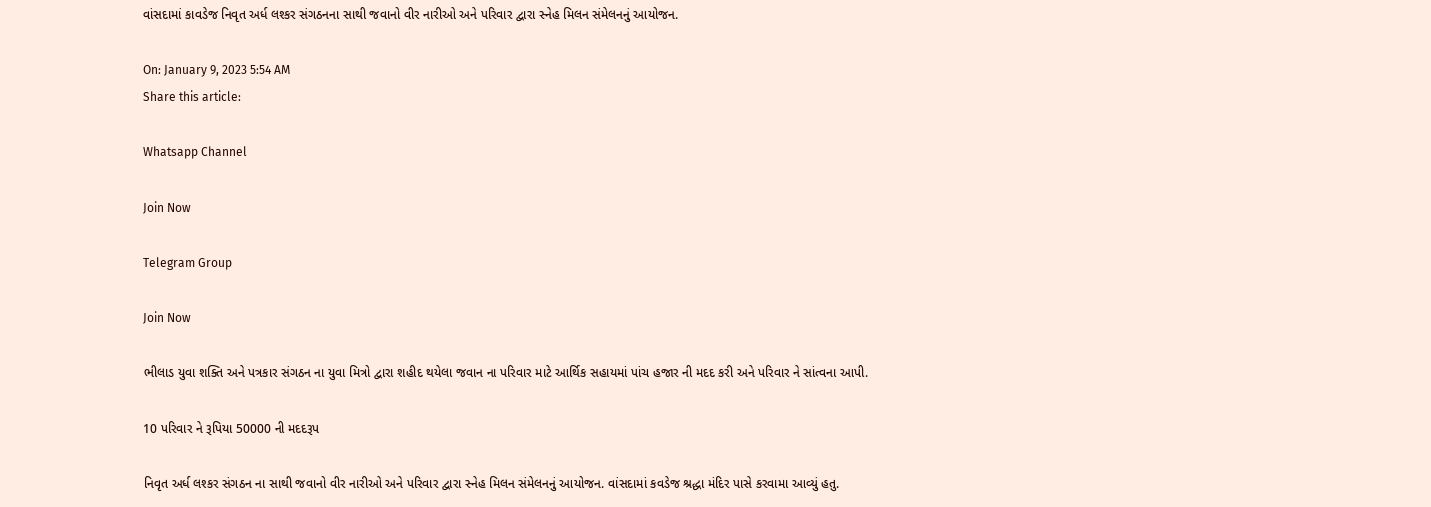વાંસદામાં કાવડેજ નિવૃત અર્ધ લશ્કર સંગઠનના સાથી જવાનો વીર નારીઓ અને પરિવાર દ્વારા સ્નેહ મિલન સંમેલનનું આયોજન.

On: January 9, 2023 5:54 AM
Share this article:

Whatsapp Channel

Join Now

Telegram Group

Join Now

ભીલાડ યુવા શક્તિ અને પત્રકાર સંગઠન ના યુવા મિત્રો દ્વારા શહીદ થયેલા જવાન ના પરિવાર માટે આર્થિક સહાયમાં પાંચ હજાર ની મદદ કરી અને પરિવાર ને સાંત્વના આપી.

10 પરિવાર ને રૂપિયા 50000 ની મદદરૂપ

નિવૃત અર્ધ લશ્કર સંગઠન ના સાથી જવાનો વીર નારીઓ અને પરિવાર દ્વારા સ્નેહ મિલન સંમેલનનું આયોજન. વાંસદામાં કવડેજ શ્રદ્ધા મંદિર પાસે કરવામા આવ્યું હતુ.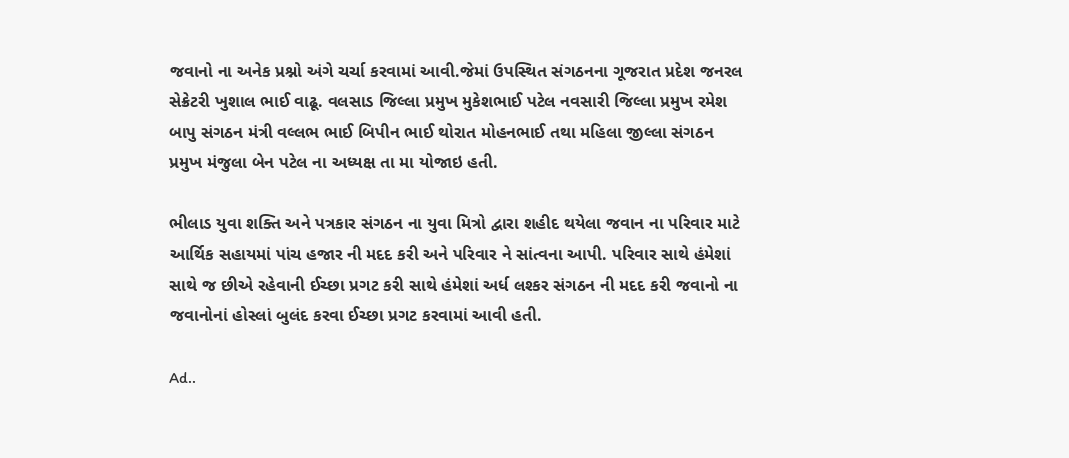જવાનો ના અનેક પ્રશ્નો અંગે ચર્ચા કરવામાં આવી.જેમાં ઉપસ્થિત સંગઠનના ગૂજરાત પ્રદેશ જનરલ સેક્રેટરી ખુશાલ ભાઈ વાઢૂ. વલસાડ જિલ્લા પ્રમુખ મુકેશભાઈ પટેલ નવસારી જિલ્લા પ્રમુખ રમેશ બાપુ સંગઠન મંત્રી વલ્લભ ભાઈ બિપીન ભાઈ થોરાત મોહનભાઈ તથા મહિલા જીલ્લા સંગઠન પ્રમુખ મંજુલા બેન પટેલ ના અધ્યક્ષ તા મા યોજાઇ હતી.

ભીલાડ યુવા શક્તિ અને પત્રકાર સંગઠન ના યુવા મિત્રો દ્વારા શહીદ થયેલા જવાન ના પરિવાર માટે આર્થિક સહાયમાં પાંચ હજાર ની મદદ કરી અને પરિવાર ને સાંત્વના આપી. પરિવાર સાથે હંમેશાં સાથે જ છીએ રહેવાની ઈચ્છા પ્રગટ કરી સાથે હંમેશાં અર્ધ લશ્કર સંગઠન ની મદદ કરી જવાનો ના જવાનોનાં હોસ્લાં બુલંદ કરવા ઈચ્છા પ્રગટ કરવામાં આવી હતી.

Ad..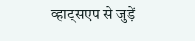व्हाट्सएप से जुड़ें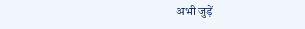अभी जुड़ें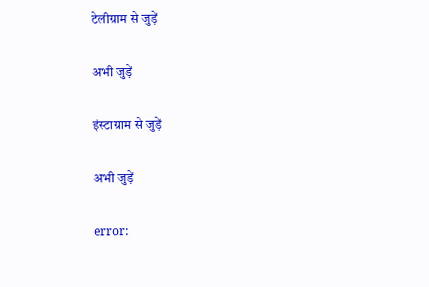टेलीग्राम से जुड़ें

अभी जुड़ें

इंस्टाग्राम से जुड़ें

अभी जुड़ें

error: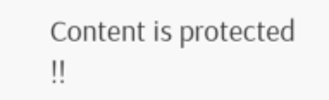Content is protected !!